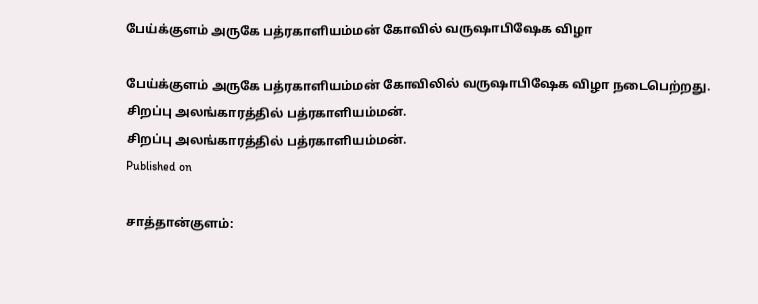பேய்க்குளம் அருகே பத்ரகாளியம்மன் கோவில் வருஷாபிஷேக விழா

பேய்க்குளம் அருகே பத்ரகாளியம்மன் கோவிலில் வருஷாபிஷேக விழா நடைபெற்றது.
சிறப்பு அலங்காரத்தில் பத்ரகாளியம்மன்.
சிறப்பு அலங்காரத்தில் பத்ரகாளியம்மன்.
Published on

சாத்தான்குளம்: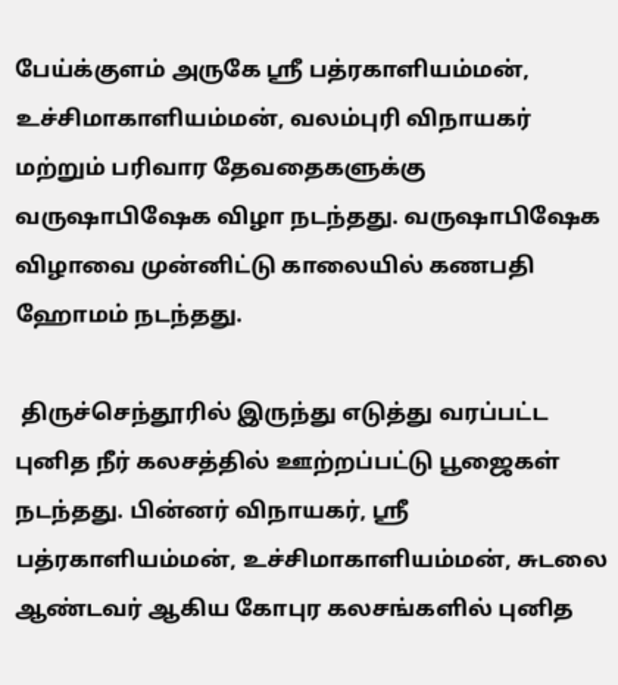பேய்க்குளம் அருகே ஸ்ரீ பத்ரகாளியம்மன், உச்சிமாகாளியம்மன், வலம்புரி விநாயகர் மற்றும் பரிவார தேவதைகளுக்கு வருஷாபிஷேக விழா நடந்தது. வருஷாபிஷேக விழாவை முன்னிட்டு காலையில் கணபதி ஹோமம் நடந்தது.

 திருச்செந்தூரில் இருந்து எடுத்து வரப்பட்ட புனித நீர் கலசத்தில் ஊற்றப்பட்டு பூஜைகள் நடந்தது. பின்னர் விநாயகர், ஸ்ரீ பத்ரகாளியம்மன், உச்சிமாகாளியம்மன், சுடலை ஆண்டவர் ஆகிய கோபுர கலசங்களில் புனித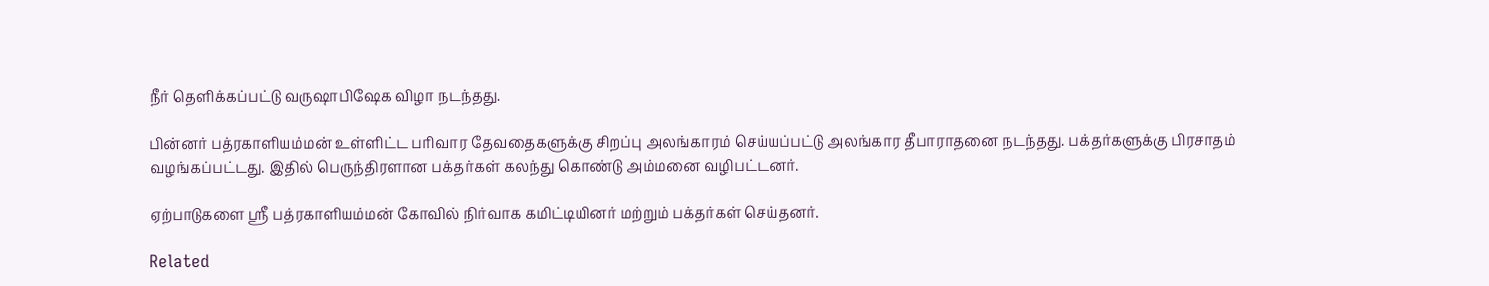நீர் தெளிக்கப்பட்டு வருஷாபிஷேக விழா நடந்தது.

பின்னர் பத்ரகாளியம்மன் உள்ளிட்ட பரிவார தேவதைகளுக்கு சிறப்பு அலங்காரம் செய்யப்பட்டு அலங்கார தீபாராதனை நடந்தது. பக்தர்களுக்கு பிரசாதம் வழங்கப்பட்டது. இதில் பெருந்திரளான பக்தர்கள் கலந்து கொண்டு அம்மனை வழிபட்டனர்.

ஏற்பாடுகளை ஸ்ரீ பத்ரகாளியம்மன் கோவில் நிர்வாக கமிட்டியினர் மற்றும் பக்தர்கள் செய்தனர்.

Related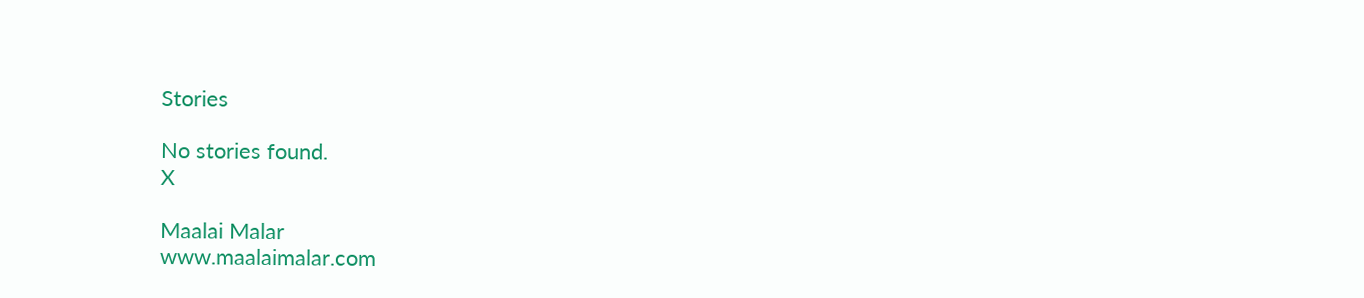Stories

No stories found.
X

Maalai Malar
www.maalaimalar.com